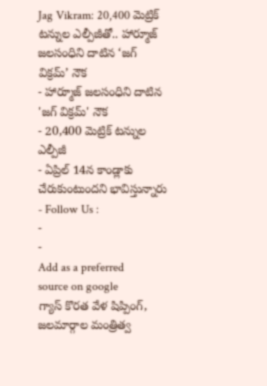Jag Vikram: 20,400 మెట్రిక్ టన్నుల ఎల్పీజీతో.. హార్మూజ్ జలసంధిని దాటిన ‘జగ్ విక్రమ్’ నౌక
- హార్మూజ్ జలసంధిని దాటిన 'జగ్ విక్రమ్' నౌక
- 20,400 మెట్రిక్ టన్నుల ఎల్పీజీ
- ఏప్రిల్ 14న కాండ్లాకు చేరుకుంటుందని భావిస్తున్నారు
- Follow Us :
-
-
Add as a preferred
source on google
గ్యాస్ కొరత వేళ షిప్పింగ్, జలమార్గాల మంత్రిత్వ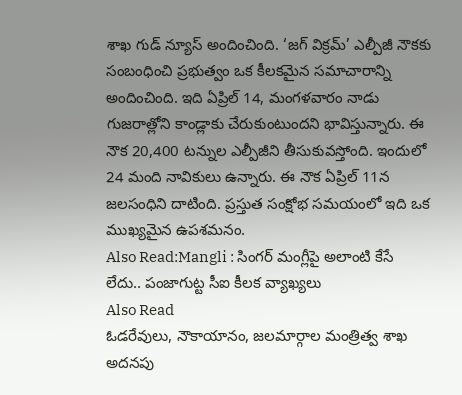శాఖ గుడ్ న్యూస్ అందించింది. ‘జగ్ విక్రమ్’ ఎల్పీజీ నౌకకు సంబంధించి ప్రభుత్వం ఒక కీలకమైన సమాచారాన్ని అందించింది. ఇది ఏప్రిల్ 14, మంగళవారం నాడు గుజరాత్లోని కాండ్లాకు చేరుకుంటుందని భావిస్తున్నారు. ఈ నౌక 20,400 టన్నుల ఎల్పీజీని తీసుకువస్తోంది. ఇందులో 24 మంది నావికులు ఉన్నారు. ఈ నౌక ఏప్రిల్ 11న జలసంధిని దాటింది. ప్రస్తుత సంక్షోభ సమయంలో ఇది ఒక ముఖ్యమైన ఉపశమనం.
Also Read:Mangli : సింగర్ మంగ్లీపై అలాంటి కేసే లేదు.. పంజాగుట్ట సీఐ కీలక వ్యాఖ్యలు
Also Read
ఓడరేవులు, నౌకాయానం, జలమార్గాల మంత్రిత్వ శాఖ అదనపు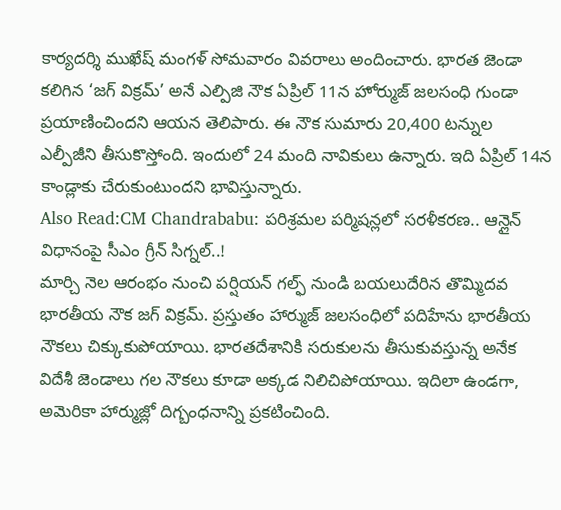కార్యదర్శి ముఖేష్ మంగళ్ సోమవారం వివరాలు అందించారు. భారత జెండా కలిగిన ‘జగ్ విక్రమ్’ అనే ఎల్పిజి నౌక ఏప్రిల్ 11న హోర్ముజ్ జలసంధి గుండా ప్రయాణించిందని ఆయన తెలిపారు. ఈ నౌక సుమారు 20,400 టన్నుల ఎల్పీజీని తీసుకొస్తోంది. ఇందులో 24 మంది నావికులు ఉన్నారు. ఇది ఏప్రిల్ 14న కాండ్లాకు చేరుకుంటుందని భావిస్తున్నారు.
Also Read:CM Chandrababu: పరిశ్రమల పర్మిషన్లలో సరళీకరణ.. ఆన్లైన్ విధానంపై సీఎం గ్రీన్ సిగ్నల్..!
మార్చి నెల ఆరంభం నుంచి పర్షియన్ గల్ఫ్ నుండి బయలుదేరిన తొమ్మిదవ భారతీయ నౌక జగ్ విక్రమ్. ప్రస్తుతం హార్ముజ్ జలసంధిలో పదిహేను భారతీయ నౌకలు చిక్కుకుపోయాయి. భారతదేశానికి సరుకులను తీసుకువస్తున్న అనేక విదేశీ జెండాలు గల నౌకలు కూడా అక్కడ నిలిచిపోయాయి. ఇదిలా ఉండగా, అమెరికా హార్ముజ్లో దిగ్బంధనాన్ని ప్రకటించింది.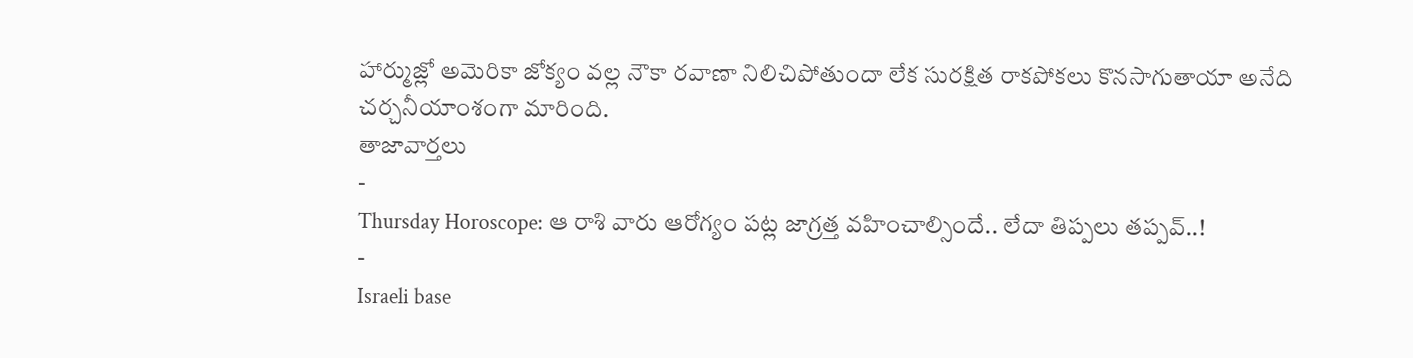హార్ముజ్లో అమెరికా జోక్యం వల్ల నౌకా రవాణా నిలిచిపోతుందా లేక సురక్షిత రాకపోకలు కొనసాగుతాయా అనేది చర్చనీయాంశంగా మారింది.
తాజావార్తలు
-
Thursday Horoscope: ఆ రాశి వారు ఆరోగ్యం పట్ల జాగ్రత్త వహించాల్సిందే.. లేదా తిప్పలు తప్పవ్..!
-
Israeli base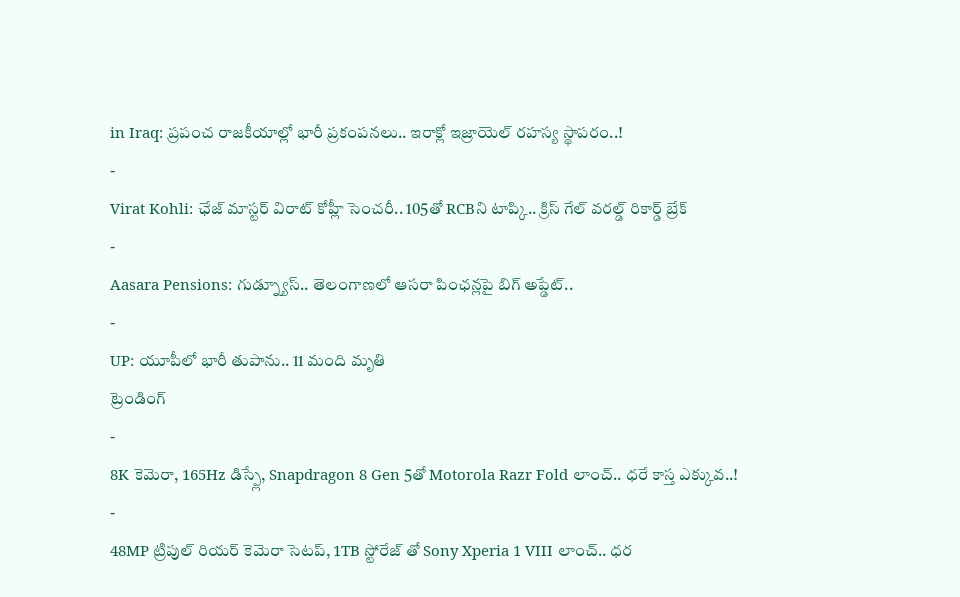in Iraq: ప్రపంచ రాజకీయాల్లో భారీ ప్రకంపనలు.. ఇరాక్లో ఇజ్రాయెల్ రహస్య స్థాపరం..!
-
Virat Kohli: ఛేజ్ మాస్టర్ విరాట్ కోహ్లీ సెంచరీ.. 105తో RCBని టాప్కి.. క్రిస్ గేల్ వరల్డ్ రికార్డ్ బ్రేక్
-
Aasara Pensions: గుడ్న్యూస్.. తెలంగాణలో ఆసరా పింఛన్లపై బిగ్ అప్డేట్..
-
UP: యూపీలో భారీ తుపాను.. 11 మంది మృతి
ట్రెండింగ్
-
8K కెమెరా, 165Hz డిస్ప్లే, Snapdragon 8 Gen 5తో Motorola Razr Fold లాంచ్.. ధరే కాస్త ఎక్కువ..!
-
48MP ట్రిపుల్ రియర్ కెమెరా సెటప్, 1TB స్టోరేజ్ తో Sony Xperia 1 VIII లాంచ్.. ధర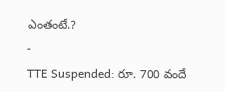ఎంతంటే.?
-
TTE Suspended: రూ. 700 వందే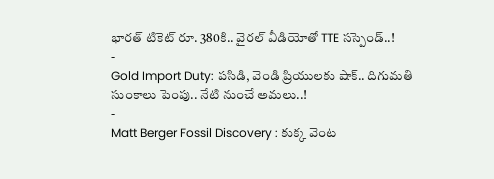భారత్ టికెట్ రూ. 380కి.. వైరల్ వీడియోతో TTE సస్పెండ్..!
-
Gold Import Duty: పసిడి, వెండి ప్రియులకు షాక్.. దిగుమతి సుంకాలు పెంపు.. నేటి నుంచే అమలు..!
-
Matt Berger Fossil Discovery : కుక్క వెంట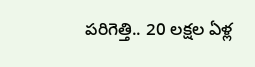పరిగెత్తి.. 20 లక్షల ఏళ్ల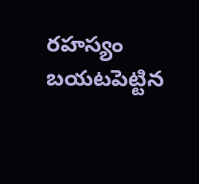రహస్యం బయటపెట్టిన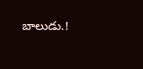బాలుడు.!